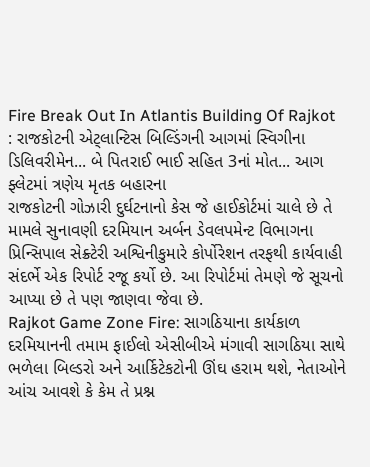Fire Break Out In Atlantis Building Of Rajkot : રાજકોટની એટ્લાન્ટિસ બિલ્ડિંગની આગમાં સ્વિગીના ડિલિવરીમેન... બે પિતરાઈ ભાઈ સહિત 3નાં મોત... આગ ફ્લેટમાં ત્રણેય મૃતક બહારના
રાજકોટની ગોઝારી દુર્ઘટનાનો કેસ જે હાઈકોર્ટમાં ચાલે છે તે મામલે સુનાવણી દરમિયાન અર્બન ડેવલપમેન્ટ વિભાગના પ્રિન્સિપાલ સેક્ર્ટેરી અશ્વિનીકુમારે કોર્પોરેશન તરફથી કાર્યવાહી સંદર્ભે એક રિપોર્ટ રજૂ કર્યો છે. આ રિપોર્ટમાં તેમણે જે સૂચનો આપ્યા છે તે પણ જાણવા જેવા છે.
Rajkot Game Zone Fire: સાગઠિયાના કાર્યકાળ દરમિયાનની તમામ ફાઈલો એસીબીએ મંગાવી સાગઠિયા સાથે ભળેલા બિલ્ડરો અને આર્કિટેકટોની ઊંઘ હરામ થશે, નેતાઓને આંચ આવશે કે કેમ તે પ્રશ્ન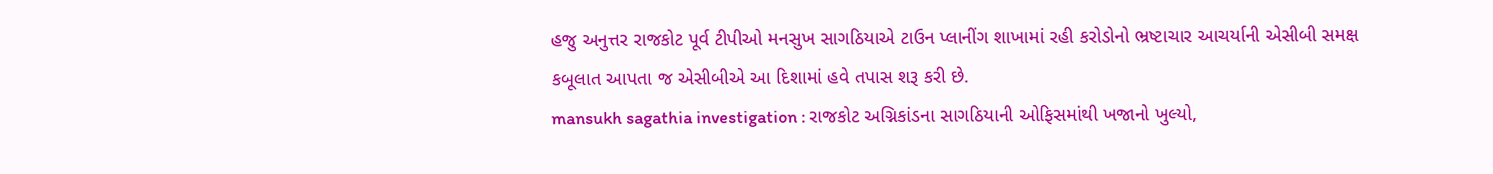હજુ અનુત્તર રાજકોટ પૂર્વ ટીપીઓ મનસુખ સાગઠિયાએ ટાઉન પ્લાનીંગ શાખામાં રહી કરોડોનો ભ્રષ્ટાચાર આચર્યાની એસીબી સમક્ષ કબૂલાત આપતા જ એસીબીએ આ દિશામાં હવે તપાસ શરૂ કરી છે.
mansukh sagathia investigation : રાજકોટ અગ્નિકાંડના સાગઠિયાની ઓફિસમાંથી ખજાનો ખુલ્યો,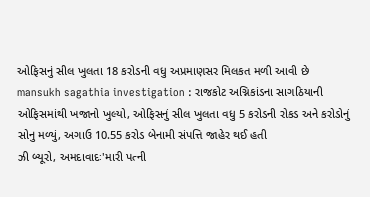ઓફિસનું સીલ ખુલતા 18 કરોડની વધુ અપ્રમાણસર મિલકત મળી આવી છે
mansukh sagathia investigation : રાજકોટ અગ્નિકાંડના સાગઠિયાની ઓફિસમાંથી ખજાનો ખુલ્યો, ઓફિસનું સીલ ખુલતા વધુ 5 કરોડની રોકડ અને કરોડોનું સોનુ મળ્યું, અગાઉ 10.55 કરોડ બેનામી સંપત્તિ જાહેર થઈ હતી
ઝી બ્યૂરો, અમદાવાદઃ'મારી પત્ની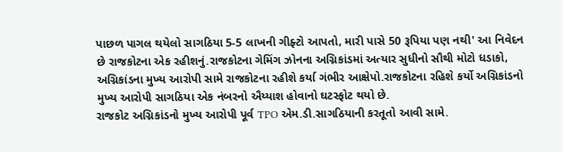પાછળ પાગલ થયેલો સાગઠિયા 5-5 લાખની ગીફ્ટો આપતો, મારી પાસે 50 રૂપિયા પણ નથી' આ નિવેદન છે રાજકોટના એક રહીશનું.રાજકોટના ગેમિંગ ઝોનના અગ્નિકાંડમાં અત્યાર સુધીનો સૌથી મોટો ધડાકો, અગ્નિકાંડના મુખ્ય આરોપી સામે રાજકોટના રહીશે કર્યા ગંભીર આક્ષેપો.રાજકોટના રહિશે કર્યો અગ્નિકાંડનો મુખ્ય આરોપી સાગઠિયા એક નંબરનો ઐય્યાશ હોવાનો ઘટસ્ફોટ થયો છે.
રાજકોટ અગ્નિકાંડનો મુખ્ય આરોપી પૂર્વ TPO એમ.ડી.સાગઠિયાની કરતૂતો આવી સામે.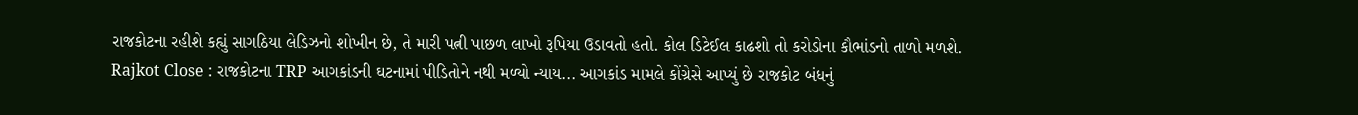રાજકોટના રહીશે કહ્યું સાગઠિયા લેડિઝનો શોખીન છે, તે મારી પત્ની પાછળ લાખો રૂપિયા ઉડાવતો હતો. કોલ ડિટેઈલ કાઢશો તો કરોડોના કૌભાંડનો તાળો મળશે.
Rajkot Close : રાજકોટના TRP આગકાંડની ઘટનામાં પીડિતોને નથી મળ્યો ન્યાય... આગકાંડ મામલે કોંગ્રેસે આપ્યું છે રાજકોટ બંધનું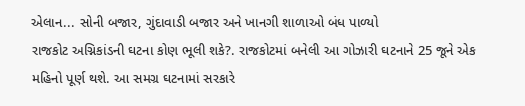એલાન... સોની બજાર, ગુંદાવાડી બજાર અને ખાનગી શાળાઓ બંધ પાળ્યો
રાજકોટ અગ્નિકાંડની ઘટના કોણ ભૂલી શકે?. રાજકોટમાં બનેલી આ ગોઝારી ઘટનાને 25 જૂને એક મહિનો પૂર્ણ થશે. આ સમગ્ર ઘટનામાં સરકારે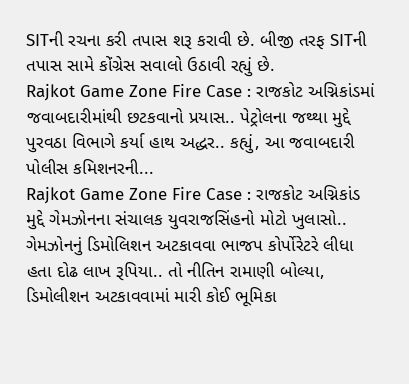SITની રચના કરી તપાસ શરૂ કરાવી છે. બીજી તરફ SITની તપાસ સામે કોંગ્રેસ સવાલો ઉઠાવી રહ્યું છે.
Rajkot Game Zone Fire Case : રાજકોટ અગ્નિકાંડમાં જવાબદારીમાંથી છટકવાનો પ્રયાસ.. પેટ્રોલના જથ્થા મુદ્દે પુરવઠા વિભાગે કર્યા હાથ અદ્ધર.. કહ્યું, આ જવાબદારી પોલીસ કમિશનરની...
Rajkot Game Zone Fire Case : રાજકોટ અગ્નિકાંડ મુદ્દે ગેમઝોનના સંચાલક યુવરાજસિંહનો મોટો ખુલાસો.. ગેમઝોનનું ડિમોલિશન અટકાવવા ભાજપ કોર્પોરેટરે લીધા હતા દોઢ લાખ રૂપિયા.. તો નીતિન રામાણી બોલ્યા, ડિમોલીશન અટકાવવામાં મારી કોઈ ભૂમિકા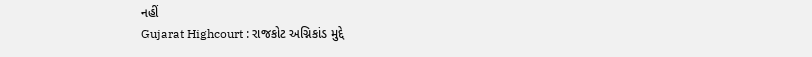નહીં
Gujarat Highcourt : રાજકોટ અગ્નિકાંડ મુદ્દે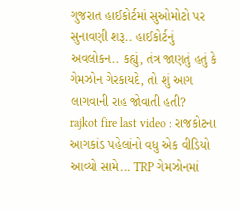ગુજરાત હાઈકોર્ટમાં સુઓમોટો પર સુનાવણી શરૂ.. હાઈકોર્ટનું અવલોકન.. કહ્યું, તંત્ર જાણતું હતું કે ગેમઝોન ગેરકાયદે, તો શું આગ લાગવાની રાહ જોવાતી હતી?
rajkot fire last video : રાજકોટના આગકાંડ પહેલાંનો વધુ એક વીડિયો આવ્યો સામે... TRP ગેમઝોનમાં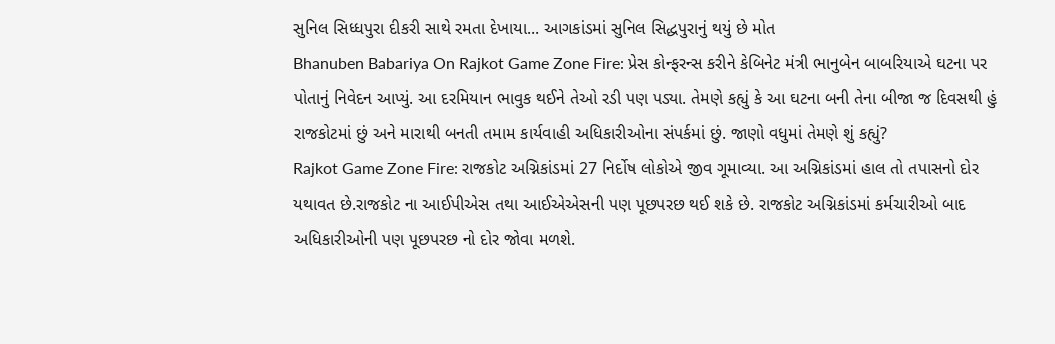સુનિલ સિધ્ધપુરા દીકરી સાથે રમતા દેખાયા... આગકાંડમાં સુનિલ સિદ્ધપુરાનું થયું છે મોત
Bhanuben Babariya On Rajkot Game Zone Fire: પ્રેસ કોન્ફરન્સ કરીને કેબિનેટ મંત્રી ભાનુબેન બાબરિયાએ ઘટના પર પોતાનું નિવેદન આપ્યું. આ દરમિયાન ભાવુક થઈને તેઓ રડી પણ પડ્યા. તેમણે કહ્યું કે આ ઘટના બની તેના બીજા જ દિવસથી હું રાજકોટમાં છું અને મારાથી બનતી તમામ કાર્યવાહી અધિકારીઓના સંપર્કમાં છું. જાણો વધુમાં તેમણે શું કહ્યું?
Rajkot Game Zone Fire: રાજકોટ અગ્નિકાંડમાં 27 નિર્દોષ લોકોએ જીવ ગૂમાવ્યા. આ અગ્નિકાંડમાં હાલ તો તપાસનો દોર યથાવત છે.રાજકોટ ના આઈપીએસ તથા આઈએએસની પણ પૂછપરછ થઈ શકે છે. રાજકોટ અગ્નિકાંડમાં કર્મચારીઓ બાદ અધિકારીઓની પણ પૂછપરછ નો દોર જોવા મળશે.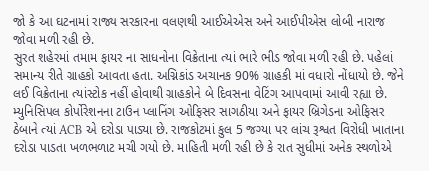જો કે આ ઘટનામાં રાજ્ય સરકારના વલણથી આઈએએસ અને આઈપીએસ લોબી નારાજ જોવા મળી રહી છે.
સુરત શહેરમાં તમામ ફાયર ના સાધનોના વિક્રેતાના ત્યાં ભારે ભીડ જોવા મળી રહી છે. પહેલાં સમાન્ય રીતે ગ્રાહકો આવતા હતા. અગ્નિકાંડ અચાનક 90% ગ્રાહકી માં વધારો નોંધાયો છે. જેને લઈ વિક્રેતાના ત્યાંસ્ટોક નહીં હોવાથી ગ્રાહકોને બે દિવસના વેટિંગ આપવામાં આવી રહ્યા છે.
મ્યુનિસિપલ કોર્પોરેશનના ટાઉન પ્લાનિંગ ઓફિસર સાગઠીયા અને ફાયર બ્રિગેડના ઓફિસર ઠેબાને ત્યાં ACB એ દરોડા પાડ્યા છે. રાજકોટમાં કુલ 5 જગ્યા પર લાંચ રૂશ્વત વિરોધી ખાતાના દરોડા પાડતા ખળભળાટ મચી ગયો છે. માહિતી મળી રહી છે કે રાત સુધીમાં અનેક સ્થળોએ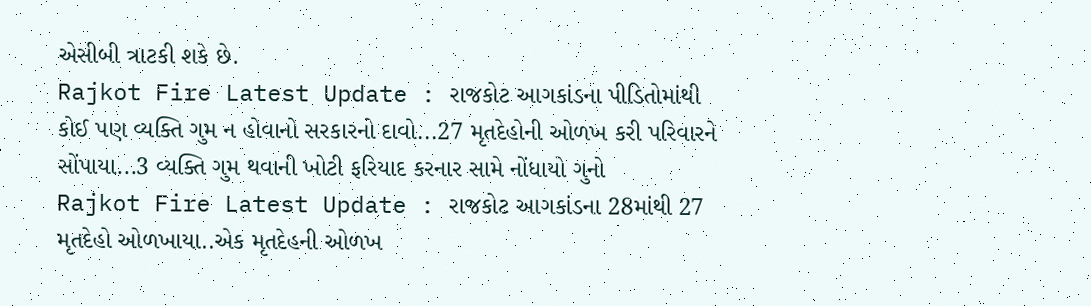એસીબી ત્રાટકી શકે છે.
Rajkot Fire Latest Update : રાજકોટ આગકાંડના પીડિતોમાંથી કોઈ પણ વ્યક્તિ ગુમ ન હોવાનો સરકારનો દાવો...27 મૃતદેહોની ઓળખ કરી પરિવારને સોંપાયા...3 વ્યક્તિ ગુમ થવાની ખોટી ફરિયાદ કરનાર સામે નોંધાયો ગુનો
Rajkot Fire Latest Update : રાજકોટ આગકાંડના 28માંથી 27 મૃતદેહો ઓળખાયા..એક મૃતદેહની ઓળખ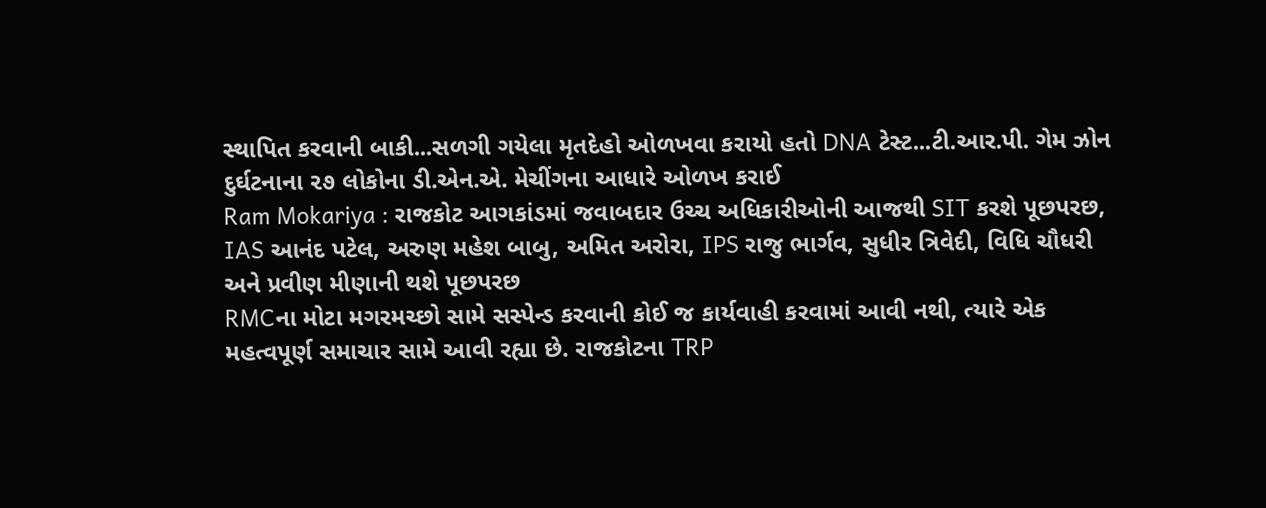સ્થાપિત કરવાની બાકી...સળગી ગયેલા મૃતદેહો ઓળખવા કરાયો હતો DNA ટેસ્ટ...ટી.આર.પી. ગેમ ઝોન દુર્ઘટનાના ૨૭ લોકોના ડી.એન.એ. મેચીંગના આધારે ઓળખ કરાઈ
Ram Mokariya : રાજકોટ આગકાંડમાં જવાબદાર ઉચ્ચ અધિકારીઓની આજથી SIT કરશે પૂછપરછ, IAS આનંદ પટેલ, અરુણ મહેશ બાબુ, અમિત અરોરા, IPS રાજુ ભાર્ગવ, સુધીર ત્રિવેદી, વિધિ ચૌધરી અને પ્રવીણ મીણાની થશે પૂછપરછ
RMCના મોટા મગરમચ્છો સામે સસ્પેન્ડ કરવાની કોઈ જ કાર્યવાહી કરવામાં આવી નથી, ત્યારે એક મહત્વપૂર્ણ સમાચાર સામે આવી રહ્યા છે. રાજકોટના TRP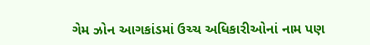ગેમ ઝોન આગકાંડમાં ઉચ્ચ અધિકારીઓનાં નામ પણ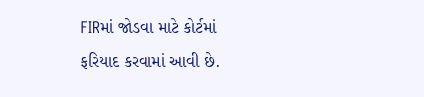FIRમાં જોડવા માટે કોર્ટમાં ફરિયાદ કરવામાં આવી છે.